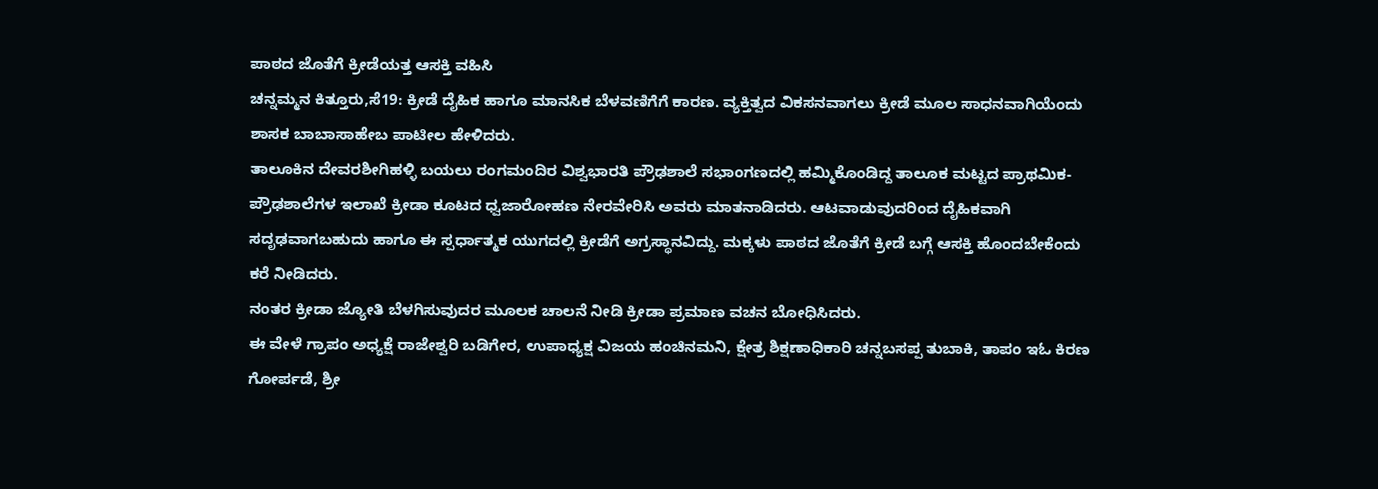ಪಾಠದ ಜೊತೆಗೆ ಕ್ರೀಡೆಯತ್ತ ಆಸಕ್ತಿ ವಹಿಸಿ
ಚನ್ನಮ್ಮನ ಕಿತ್ತೂರು,ಸೆ19: ಕ್ರೀಡೆ ದೈಹಿಕ ಹಾಗೂ ಮಾನಸಿಕ ಬೆಳವಣಿಗೆಗೆ ಕಾರಣ. ವ್ಯಕ್ತಿತ್ವದ ವಿಕಸನವಾಗಲು ಕ್ರೀಡೆ ಮೂಲ ಸಾಧನವಾಗಿಯೆಂದು ಶಾಸಕ ಬಾಬಾಸಾಹೇಬ ಪಾಟೀಲ ಹೇಳಿದರು.
ತಾಲೂಕಿನ ದೇವರಶೀಗಿಹಳ್ಳಿ ಬಯಲು ರಂಗಮಂದಿರ ವಿಶ್ವಭಾರತಿ ಪ್ರೌಢಶಾಲೆ ಸಭಾಂಗಣದಲ್ಲಿ ಹಮ್ಮಿಕೊಂಡಿದ್ದ ತಾಲೂಕ ಮಟ್ಟದ ಪ್ರಾಥಮಿಕ-ಪ್ರೌಢಶಾಲೆಗಳ ಇಲಾಖೆ ಕ್ರೀಡಾ ಕೂಟದ ಧ್ವಜಾರೋಹಣ ನೇರವೇರಿಸಿ ಅವರು ಮಾತನಾಡಿದರು. ಆಟವಾಡುವುದರಿಂದ ದೈಹಿಕವಾಗಿ ಸದೃಢವಾಗಬಹುದು ಹಾಗೂ ಈ ಸ್ಪರ್ಧಾತ್ಮಕ ಯುಗದಲ್ಲಿ ಕ್ರೀಡೆಗೆ ಅಗ್ರಸ್ಥಾನವಿದ್ದು. ಮಕ್ಕಳು ಪಾಠದ ಜೊತೆಗೆ ಕ್ರೀಡೆ ಬಗ್ಗೆ ಆಸಕ್ತಿ ಹೊಂದಬೇಕೆಂದು ಕರೆ ನೀಡಿದರು.
ನಂತರ ಕ್ರೀಡಾ ಜ್ಯೋತಿ ಬೆಳಗಿಸುವುದರ ಮೂಲಕ ಚಾಲನೆ ನೀಡಿ ಕ್ರೀಡಾ ಪ್ರಮಾಣ ವಚನ ಬೋಧಿಸಿದರು.
ಈ ವೇಳೆ ಗ್ರಾಪಂ ಅಧ್ಯಕ್ಷೆ ರಾಜೇಶ್ವರಿ ಬಡಿಗೇರ, ಉಪಾಧ್ಯಕ್ಷ ವಿಜಯ ಹಂಚಿನಮನಿ, ಕ್ಷೇತ್ರ ಶಿಕ್ಷಣಾಧಿಕಾರಿ ಚನ್ನಬಸಪ್ಪ ತುಬಾಕಿ, ತಾಪಂ ಇಓ ಕಿರಣ ಗೋರ್ಪಡೆ, ಶ್ರೀ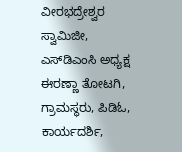ವೀರಭದ್ರೇಶ್ವರ ಸ್ವಾಮಿಜೀ, ಎಸ್‍ಡಿಎಂಸಿ ಅಧ್ಯಕ್ಷ ಈರಣ್ಣಾ ತೋಟಗಿ, ಗ್ರಾಮಸ್ಥರು, ಪಿಡಿಓ, ಕಾರ್ಯದರ್ಶಿ,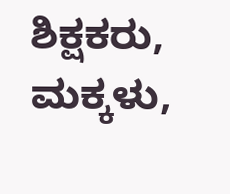ಶಿಕ್ಷಕರು, ಮಕ್ಕಳು,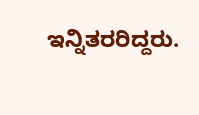ಇನ್ನಿತರರಿದ್ದರು.